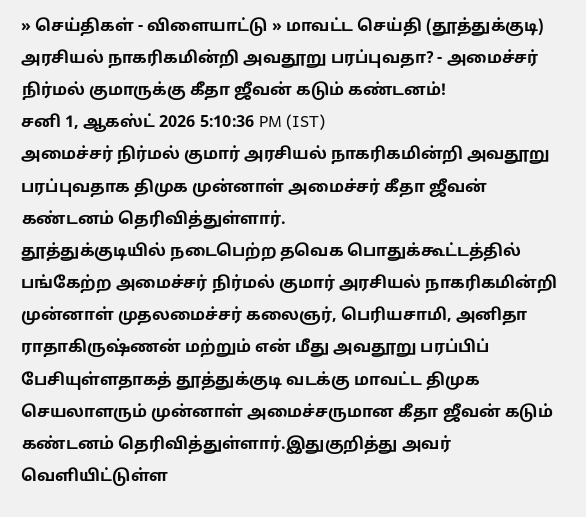» செய்திகள் - விளையாட்டு » மாவட்ட செய்தி (தூத்துக்குடி)
அரசியல் நாகரிகமின்றி அவதூறு பரப்புவதா? - அமைச்சர் நிர்மல் குமாருக்கு கீதா ஜீவன் கடும் கண்டனம்!
சனி 1, ஆகஸ்ட் 2026 5:10:36 PM (IST)
அமைச்சர் நிர்மல் குமார் அரசியல் நாகரிகமின்றி அவதூறு பரப்புவதாக திமுக முன்னாள் அமைச்சர் கீதா ஜீவன் கண்டனம் தெரிவித்துள்ளார்.
தூத்துக்குடியில் நடைபெற்ற தவெக பொதுக்கூட்டத்தில் பங்கேற்ற அமைச்சர் நிர்மல் குமார் அரசியல் நாகரிகமின்றி முன்னாள் முதலமைச்சர் கலைஞர், பெரியசாமி, அனிதா ராதாகிருஷ்ணன் மற்றும் என் மீது அவதூறு பரப்பிப் பேசியுள்ளதாகத் தூத்துக்குடி வடக்கு மாவட்ட திமுக செயலாளரும் முன்னாள் அமைச்சருமான கீதா ஜீவன் கடும் கண்டனம் தெரிவித்துள்ளார்.இதுகுறித்து அவர் வெளியிட்டுள்ள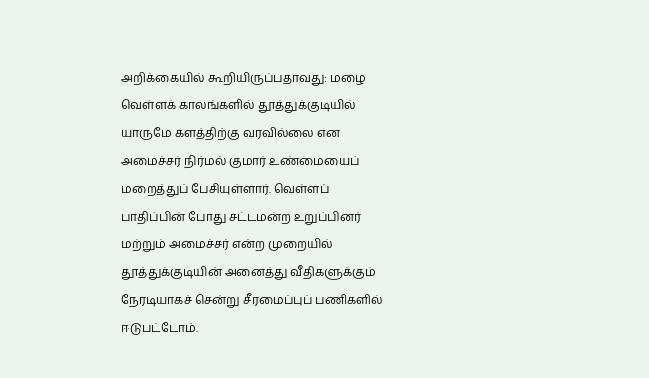அறிக்கையில் கூறியிருப்பதாவது: மழை வெள்ளக் காலங்களில் தூத்துக்குடியில் யாருமே களத்திற்கு வரவில்லை என அமைச்சர் நிர்மல் குமார் உண்மையைப் மறைத்துப் பேசியுள்ளார். வெள்ளப் பாதிப்பின் போது சட்டமன்ற உறுப்பினர் மற்றும் அமைச்சர் என்ற முறையில் தூத்துக்குடியின் அனைத்து வீதிகளுக்கும் நேரடியாகச் சென்று சீரமைப்புப் பணிகளில் ஈடுபட்டோம்.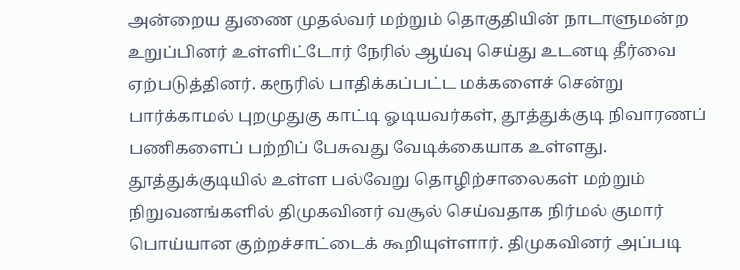அன்றைய துணை முதல்வர் மற்றும் தொகுதியின் நாடாளுமன்ற உறுப்பினர் உள்ளிட்டோர் நேரில் ஆய்வு செய்து உடனடி தீர்வை ஏற்படுத்தினர். கரூரில் பாதிக்கப்பட்ட மக்களைச் சென்று பார்க்காமல் புறமுதுகு காட்டி ஓடியவர்கள், தூத்துக்குடி நிவாரணப் பணிகளைப் பற்றிப் பேசுவது வேடிக்கையாக உள்ளது.
தூத்துக்குடியில் உள்ள பல்வேறு தொழிற்சாலைகள் மற்றும் நிறுவனங்களில் திமுகவினர் வசூல் செய்வதாக நிர்மல் குமார் பொய்யான குற்றச்சாட்டைக் கூறியுள்ளார். திமுகவினர் அப்படி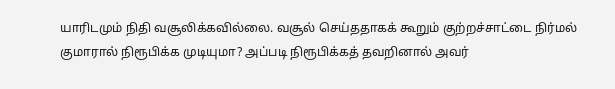யாரிடமும் நிதி வசூலிக்கவில்லை. வசூல் செய்ததாகக் கூறும் குற்றச்சாட்டை நிர்மல் குமாரால் நிரூபிக்க முடியுமா? அப்படி நிரூபிக்கத் தவறினால் அவர்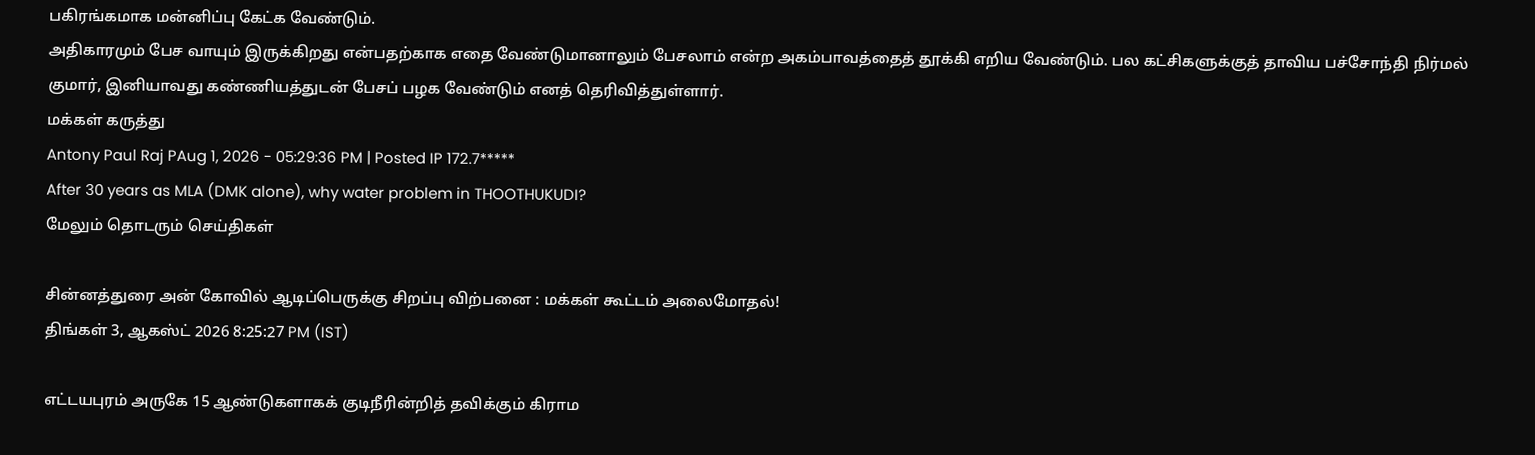பகிரங்கமாக மன்னிப்பு கேட்க வேண்டும்.
அதிகாரமும் பேச வாயும் இருக்கிறது என்பதற்காக எதை வேண்டுமானாலும் பேசலாம் என்ற அகம்பாவத்தைத் தூக்கி எறிய வேண்டும். பல கட்சிகளுக்குத் தாவிய பச்சோந்தி நிர்மல் குமார், இனியாவது கண்ணியத்துடன் பேசப் பழக வேண்டும் எனத் தெரிவித்துள்ளார்.
மக்கள் கருத்து
Antony Paul Raj PAug 1, 2026 - 05:29:36 PM | Posted IP 172.7*****
After 30 years as MLA (DMK alone), why water problem in THOOTHUKUDI?
மேலும் தொடரும் செய்திகள்

சின்னத்துரை அன் கோவில் ஆடிப்பெருக்கு சிறப்பு விற்பனை : மக்கள் கூட்டம் அலைமோதல்!
திங்கள் 3, ஆகஸ்ட் 2026 8:25:27 PM (IST)

எட்டயபுரம் அருகே 15 ஆண்டுகளாகக் குடிநீரின்றித் தவிக்கும் கிராம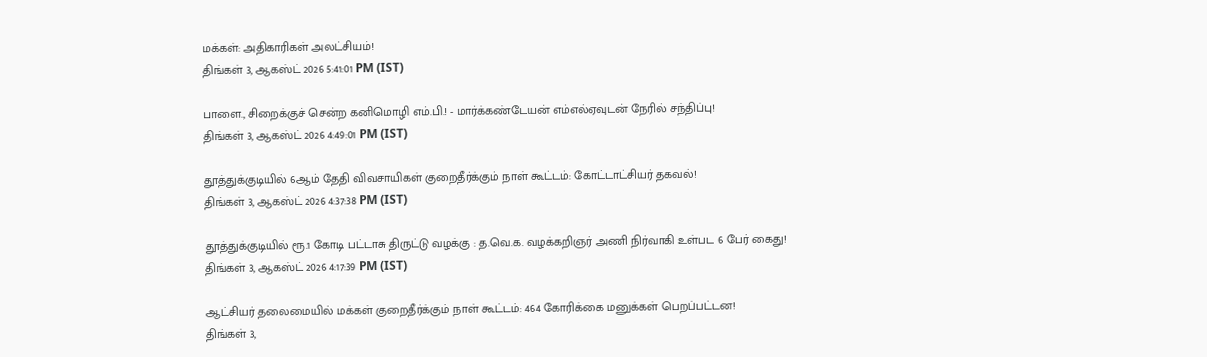மக்கள்: அதிகாரிகள் அலட்சியம்!
திங்கள் 3, ஆகஸ்ட் 2026 5:41:01 PM (IST)

பாளை., சிறைக்குச் சென்ற கனிமொழி எம்.பி.! - மார்க்கண்டேயன் எம்எல்ஏவுடன் நேரில் சந்திப்பு!
திங்கள் 3, ஆகஸ்ட் 2026 4:49:01 PM (IST)

தூத்துக்குடியில் 6ஆம் தேதி விவசாயிகள் குறைதீர்க்கும் நாள் கூட்டம்: கோட்டாட்சியர் தகவல்!
திங்கள் 3, ஆகஸ்ட் 2026 4:37:38 PM (IST)

தூத்துக்குடியில் ரூ.1 கோடி பட்டாசு திருட்டு வழக்கு : த.வெ.க. வழக்கறிஞர் அணி நிர்வாகி உள்பட 6 பேர் கைது!
திங்கள் 3, ஆகஸ்ட் 2026 4:17:39 PM (IST)

ஆட்சியர் தலைமையில் மக்கள் குறைதீர்க்கும் நாள் கூட்டம்: 464 கோரிக்கை மனுக்கள் பெறப்பட்டன!
திங்கள் 3,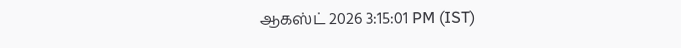ஆகஸ்ட் 2026 3:15:01 PM (IST)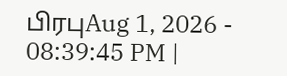பிரபுAug 1, 2026 - 08:39:45 PM |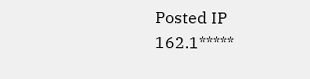Posted IP 162.1*****